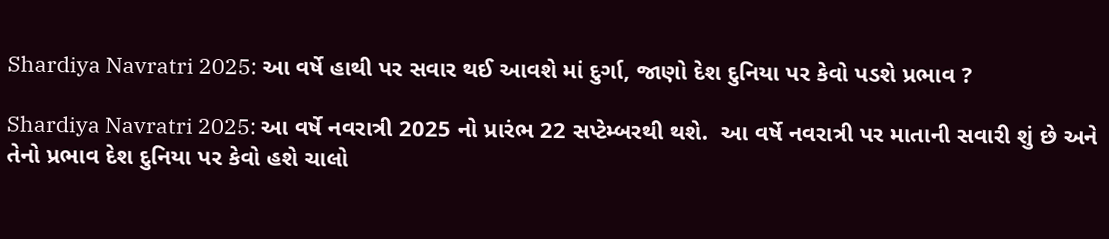Shardiya Navratri 2025: આ વર્ષે હાથી પર સવાર થઈ આવશે માં દુર્ગા, જાણો દેશ દુનિયા પર કેવો પડશે પ્રભાવ ?

Shardiya Navratri 2025: આ વર્ષે નવરાત્રી 2025 નો પ્રારંભ 22 સપ્ટેમ્બરથી થશે.  આ વર્ષે નવરાત્રી પર માતાની સવારી શું છે અને તેનો પ્રભાવ દેશ દુનિયા પર કેવો હશે ચાલો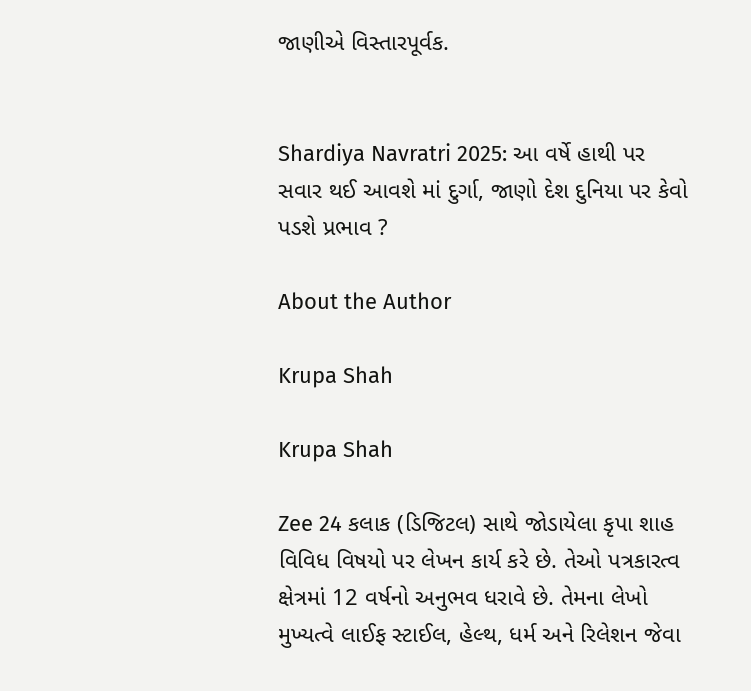જાણીએ વિસ્તારપૂર્વક.


Shardiya Navratri 2025: આ વર્ષે હાથી પર સવાર થઈ આવશે માં દુર્ગા, જાણો દેશ દુનિયા પર કેવો પડશે પ્રભાવ ?

About the Author

Krupa Shah

Krupa Shah

Zee 24 કલાક (ડિજિટલ) સાથે જોડાયેલા કૃપા શાહ વિવિધ વિષયો પર લેખન કાર્ય કરે છે. તેઓ પત્રકારત્વ ક્ષેત્રમાં 12 વર્ષનો અનુભવ ધરાવે છે. તેમના લેખો મુખ્યત્વે લાઈફ સ્ટાઈલ, હેલ્થ, ધર્મ અને રિલેશન જેવા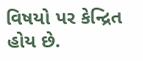વિષયો પર કેન્દ્રિત હોય છે.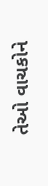તેઓ વાચકોને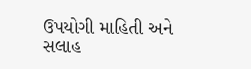ઉપયોગી માહિતી અને સલાહ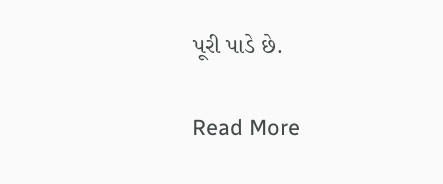પૂરી પાડે છે.

Read More